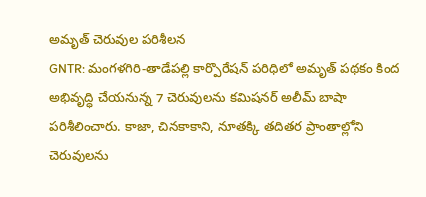అమృత్ చెరువుల పరిశీలన
GNTR: మంగళగిరి-తాడేపల్లి కార్పొరేషన్ పరిధిలో అమృత్ పథకం కింద అభివృద్ధి చేయనున్న 7 చెరువులను కమిషనర్ అలీమ్ బాషా పరిశీలించారు. కాజా, చినకాకాని, నూతక్కి తదితర ప్రాంతాల్లోని చెరువులను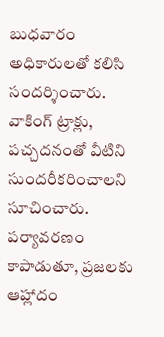బుధవారం అధికారులతో కలిసి సందర్శించారు. వాకింగ్ ట్రాక్లు, పచ్చదనంతో వీటిని సుందరీకరించాలని సూచించారు. పర్యావరణం కాపాడుతూ, ప్రజలకు ఆహ్లాదం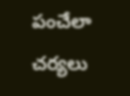పంచేలా చర్యలు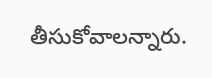తీసుకోవాలన్నారు.